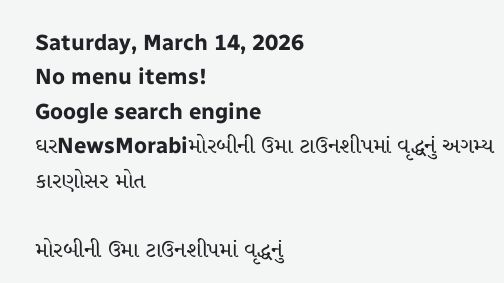Saturday, March 14, 2026
No menu items!
Google search engine
ઘરNewsMorabiમોરબીની ઉમા ટાઉનશીપમાં વૃદ્ધનું અગમ્ય કારણોસર મોત

મોરબીની ઉમા ટાઉનશીપમાં વૃદ્ધનું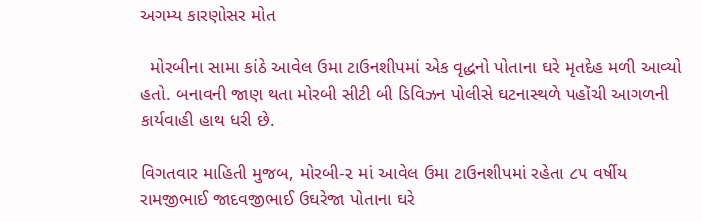અગમ્ય કારણોસર મોત

  મોરબીના સામા કાંઠે આવેલ ઉમા ટાઉનશીપમાં એક વૃદ્ધનો પોતાના ઘરે મૃતદેહ મળી આવ્યો હતો. બનાવની જાણ થતા મોરબી સીટી બી ડિવિઝન પોલીસે ઘટનાસ્થળે પહોંચી આગળની કાર્યવાહી હાથ ધરી છે.

વિગતવાર માહિતી મુજબ, મોરબી-૨ માં આવેલ ઉમા ટાઉનશીપમાં રહેતા ૮૫ વર્ષીય રામજીભાઈ જાદવજીભાઈ ઉઘરેજા પોતાના ઘરે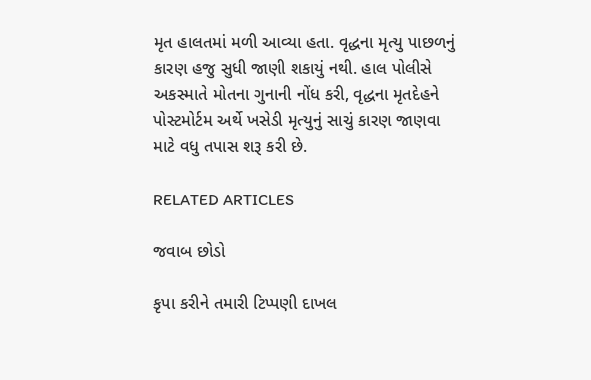મૃત હાલતમાં મળી આવ્યા હતા. વૃદ્ધના મૃત્યુ પાછળનું કારણ હજુ સુધી જાણી શકાયું નથી. હાલ પોલીસે અકસ્માતે મોતના ગુનાની નોંધ કરી, વૃદ્ધના મૃતદેહને પોસ્ટમોર્ટમ અર્થે ખસેડી મૃત્યુનું સાચું કારણ જાણવા માટે વધુ તપાસ શરૂ કરી છે.

RELATED ARTICLES

જવાબ છોડો

કૃપા કરીને તમારી ટિપ્પણી દાખલ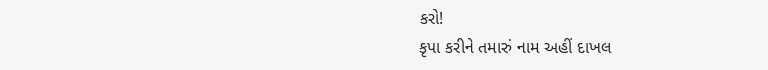કરો!
કૃપા કરીને તમારું નામ અહીં દાખલ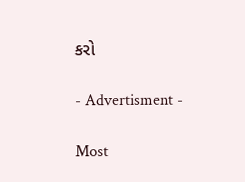કરો

- Advertisment -

Most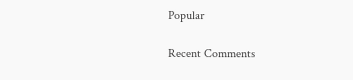Popular

Recent Comments